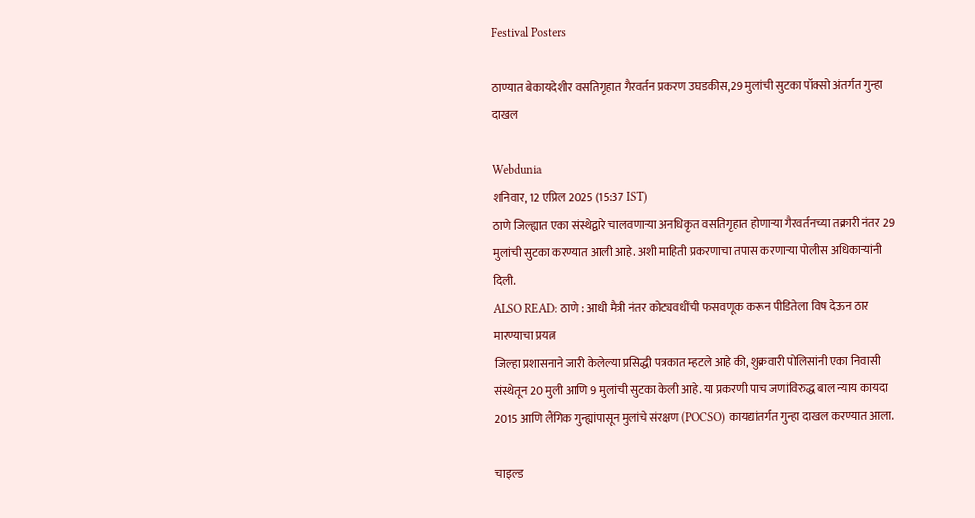Festival Posters

ठाण्यात बेकायदेशीर वसतिगृहात गैरवर्तन प्रकरण उघडकीस,29 मुलांची सुटका पॉक्सो अंतर्गत गुन्हा दाखल

Webdunia
शनिवार, 12 एप्रिल 2025 (15:37 IST)
ठाणे जिल्ह्यात एका संस्थेद्वारे चालवणाऱ्या अनधिकृत वसतिगृहात होणाऱ्या गैरवर्तनच्या तक्रारी नंतर 29 मुलांची सुटका करण्यात आली आहे. अशी माहिती प्रकरणाचा तपास करणाऱ्या पोलीस अधिकाऱ्यांनी दिली.
ALSO READ: ठाणे : आधी मैत्री नंतर कोट्यवधींची फसवणूक करून पीडितेला विष देऊन ठार मारण्याचा प्रयत्न
जिल्हा प्रशासनाने जारी केलेल्या प्रसिद्धी पत्रकात म्हटले आहे की, शुक्रवारी पोलिसांनी एका निवासी संस्थेतून 20 मुली आणि 9 मुलांची सुटका केली आहे. या प्रकरणी पाच जणांविरुद्ध बाल न्याय कायदा 2015 आणि लैंगिक गुन्ह्यांपासून मुलांचे संरक्षण (POCSO) कायद्यांतर्गत गुन्हा दाखल करण्यात आला.

चाइल्ड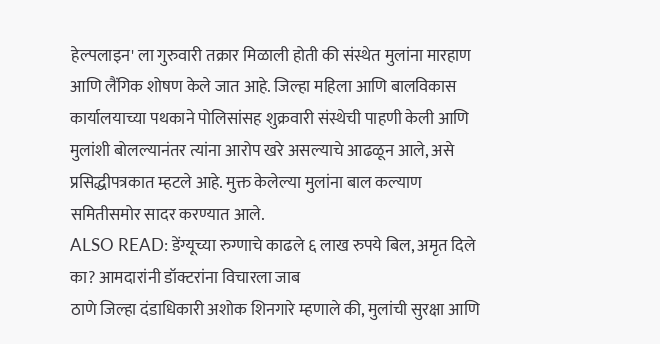हेल्पलाइन' ला गुरुवारी तक्रार मिळाली होती की संस्थेत मुलांना मारहाण आणि लैंगिक शोषण केले जात आहे. जिल्हा महिला आणि बालविकास कार्यालयाच्या पथकाने पोलिसांसह शुक्रवारी संस्थेची पाहणी केली आणि मुलांशी बोलल्यानंतर त्यांना आरोप खरे असल्याचे आढळून आले, असे प्रसिद्धीपत्रकात म्हटले आहे. मुक्त केलेल्या मुलांना बाल कल्याण समितीसमोर सादर करण्यात आले.
ALSO READ: डेंग्यूच्या रुग्णाचे काढले ६ लाख रुपये बिल, अमृत दिले का? आमदारांनी डॉक्टरांना विचारला जाब
ठाणे जिल्हा दंडाधिकारी अशोक शिनगारे म्हणाले की, मुलांची सुरक्षा आणि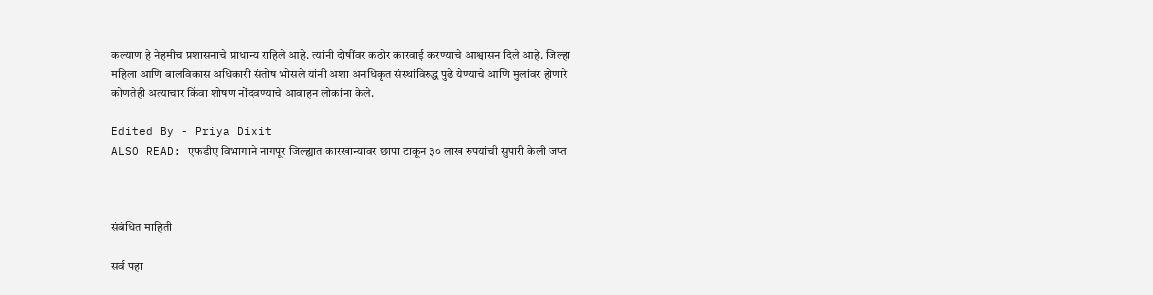कल्याण हे नेहमीच प्रशासनाचे प्राधान्य राहिले आहे. त्यांनी दोषींवर कठोर कारवाई करण्याचे आश्वासन दिले आहे. जिल्हा महिला आणि बालविकास अधिकारी संतोष भोसले यांनी अशा अनधिकृत संस्थांविरुद्ध पुढे येण्याचे आणि मुलांवर होणारे कोणतेही अत्याचार किंवा शोषण नोंदवण्याचे आवाहन लोकांना केले.

Edited By - Priya Dixit
ALSO READ: एफडीए विभागाने नागपूर जिल्ह्यात कारखान्यावर छापा टाकून ३० लाख रुपयांची सुपारी केली जप्त



संबंधित माहिती

सर्व पहा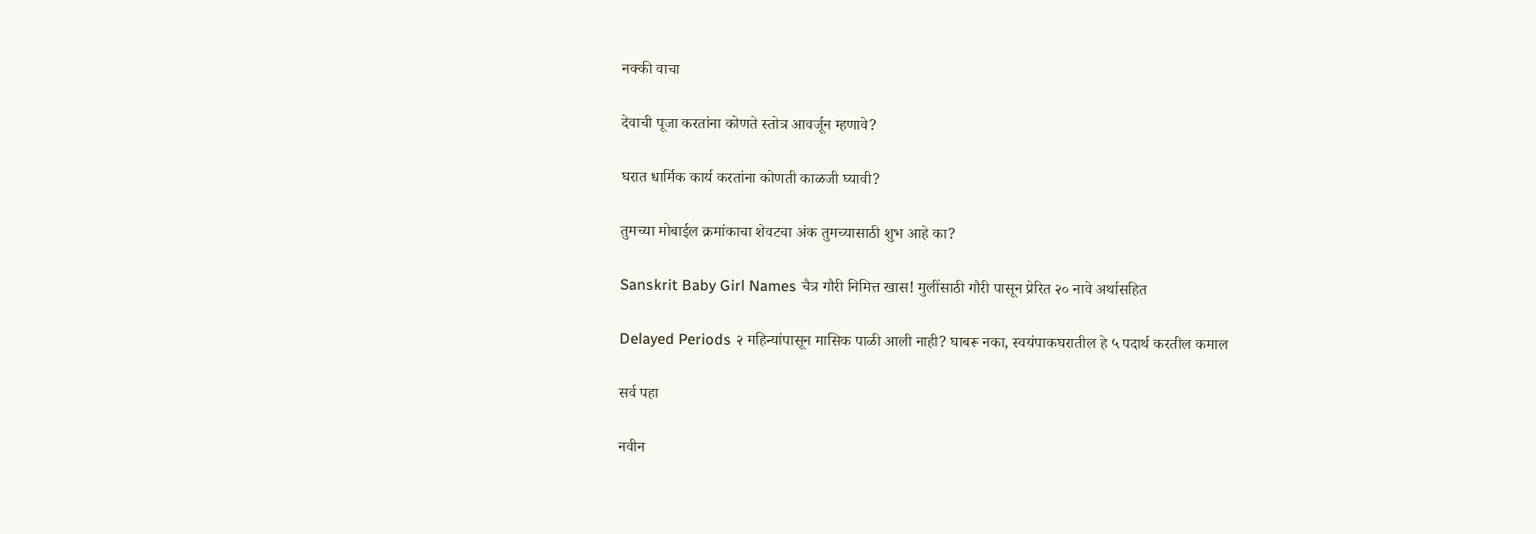नक्की वाचा

देवाची पूजा करतांना कोणते स्तोत्र आवर्जून म्हणावे?

घरात धार्मिक कार्य करतांना कोणती काळजी घ्यावी?

तुमच्या मोबाईल क्रमांकाचा शेवटचा अंक तुमच्यासाठी शुभ आहे का?

Sanskrit Baby Girl Names चैत्र गौरी निमित्त खास! मुलींसाठी गौरी पासून प्रेरित २० नावे अर्थासहित

Delayed Periods २ महिन्यांपासून मासिक पाळी आली नाही? घाबरू नका, स्वयंपाकघरातील हे ५ पदार्थ करतील कमाल

सर्व पहा

नवीन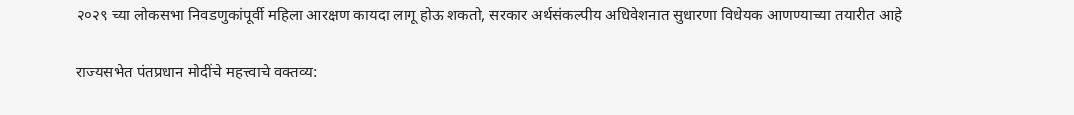२०२९ च्या लोकसभा निवडणुकांपूर्वी महिला आरक्षण कायदा लागू होऊ शकतो, सरकार अर्थसंकल्पीय अधिवेशनात सुधारणा विधेयक आणण्याच्या तयारीत आहे

राज्यसभेत पंतप्रधान मोदींचे महत्त्वाचे वक्तव्य: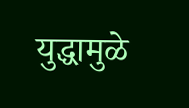युद्धामुळे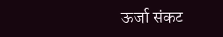ऊर्जा संकट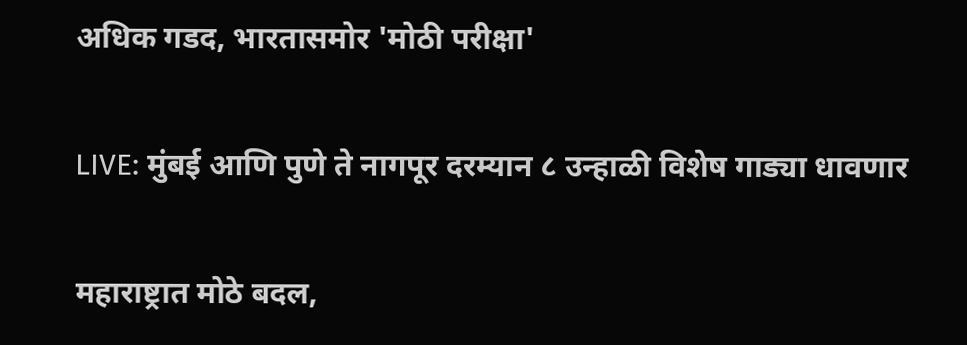अधिक गडद, भारतासमोर 'मोठी परीक्षा'

LIVE: मुंबई आणि पुणे ते नागपूर दरम्यान ८ उन्हाळी विशेष गाड्या धावणार

महाराष्ट्रात मोठे बदल,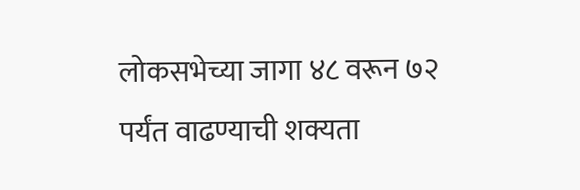लोकसभेच्या जागा ४८ वरून ७२ पर्यंत वाढण्याची शक्यता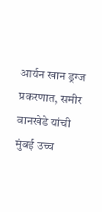आर्यन खान ड्रग्ज प्रकरणात, समीर वानखेडे यांची मुंबई उच्च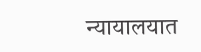न्यायालयात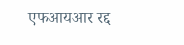एफआयआर रद्द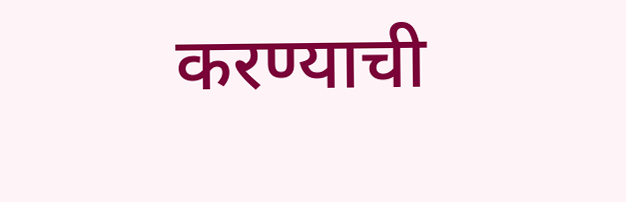करण्याची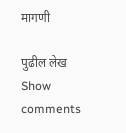मागणी

पुढील लेख
Show comments